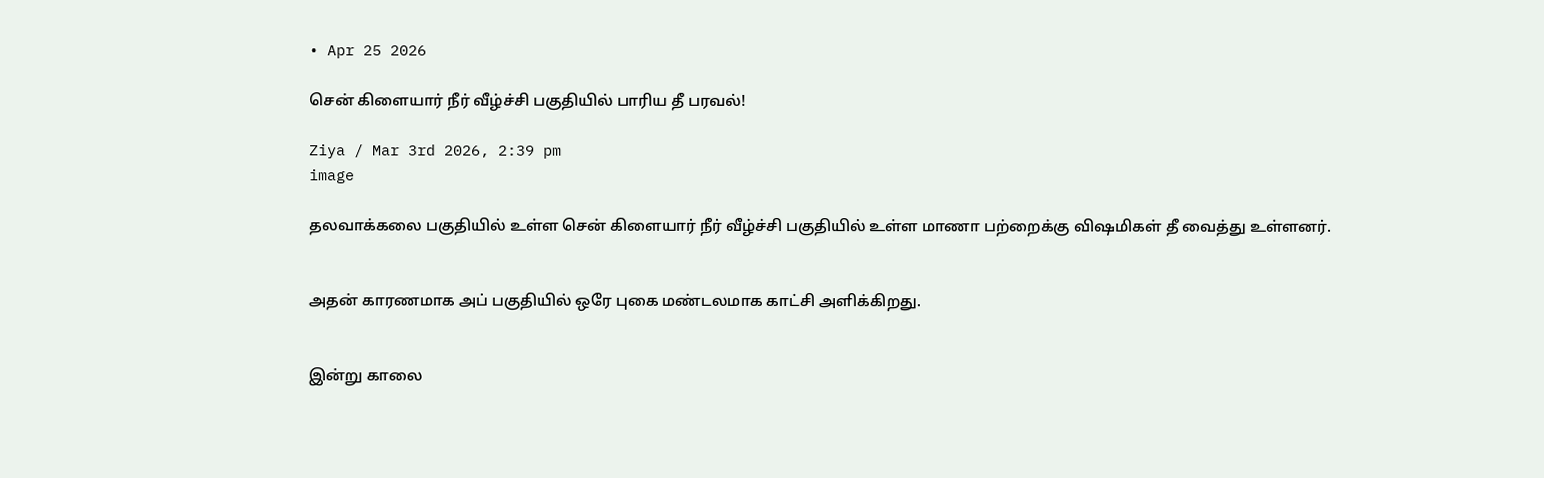• Apr 25 2026

சென் கிளையார் நீர் வீழ்ச்சி பகுதியில் பாரிய தீ பரவல்!

Ziya / Mar 3rd 2026, 2:39 pm
image

தலவாக்கலை பகுதியில் உள்ள சென் கிளையார் நீர் வீழ்ச்சி பகுதியில் உள்ள மாணா பற்றைக்கு விஷமிகள் தீ வைத்து உள்ளனர்.


அதன் காரணமாக அப் பகுதியில் ஒரே புகை மண்டலமாக காட்சி அளிக்கிறது.


இன்று காலை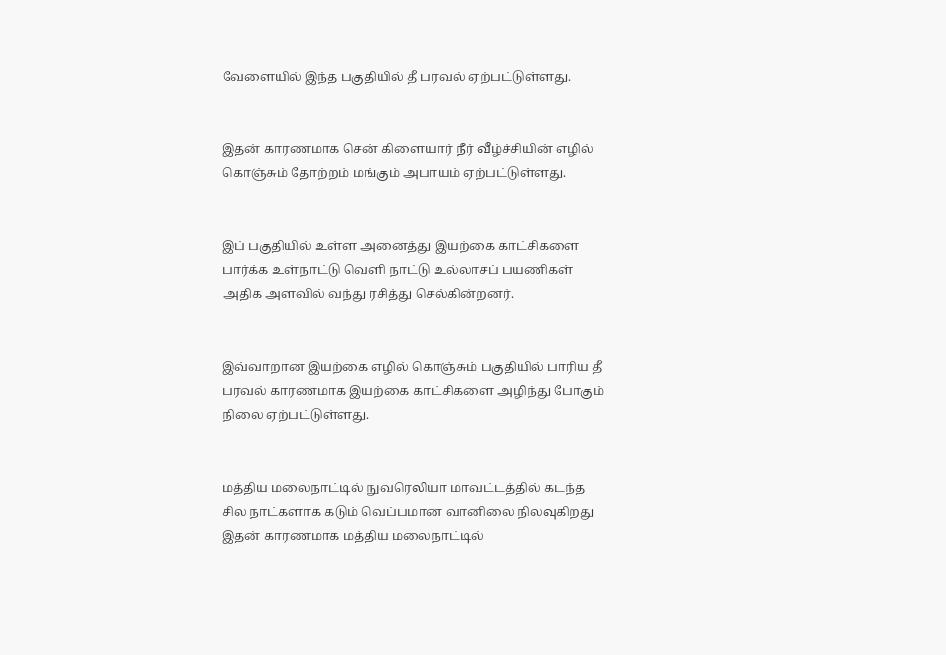வேளையில் இந்த பகுதியில் தீ பரவல் ஏற்பட்டுள்ளது.


இதன் காரணமாக சென் கிளையார் நீர் வீழ்ச்சியின் எழில் கொஞ்சும் தோற்றம் மங்கும் அபாயம் ஏற்பட்டுள்ளது.


இப் பகுதியில் உள்ள அனைத்து இயற்கை காட்சிகளை பார்க்க உள்நாட்டு வெளி நாட்டு உல்லாசப் பயணிகள் அதிக அளவில் வந்து ரசித்து செல்கின்றனர்.


இவ்வாறான இயற்கை எழில் கொஞ்சும் பகுதியில் பாரிய தீ பரவல் காரணமாக இயற்கை காட்சிகளை அழிந்து போகும் நிலை ஏற்பட்டுள்ளது.


மத்திய மலைநாட்டில் நுவரெலியா மாவட்டத்தில் கடந்த சில நாட்களாக கடும் வெப்பமான வானிலை நிலவுகிறது இதன் காரணமாக மத்திய மலைநாட்டில்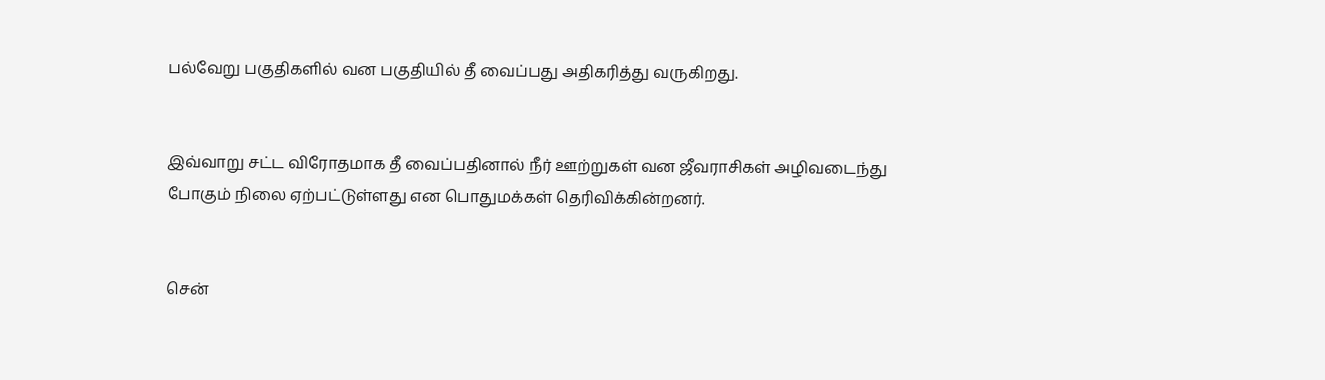பல்வேறு பகுதிகளில் வன பகுதியில் தீ வைப்பது அதிகரித்து வருகிறது.


இவ்வாறு சட்ட விரோதமாக தீ வைப்பதினால் நீர் ஊற்றுகள் வன ஜீவராசிகள் அழிவடைந்து போகும் நிலை ஏற்பட்டுள்ளது என பொதுமக்கள் தெரிவிக்கின்றனர்.


சென்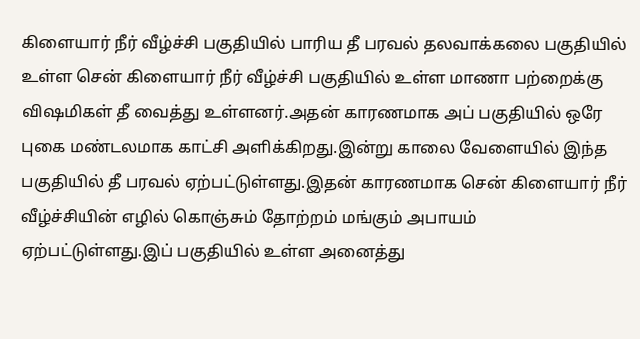கிளையார் நீர் வீழ்ச்சி பகுதியில் பாரிய தீ பரவல் தலவாக்கலை பகுதியில் உள்ள சென் கிளையார் நீர் வீழ்ச்சி பகுதியில் உள்ள மாணா பற்றைக்கு விஷமிகள் தீ வைத்து உள்ளனர்.அதன் காரணமாக அப் பகுதியில் ஒரே புகை மண்டலமாக காட்சி அளிக்கிறது.இன்று காலை வேளையில் இந்த பகுதியில் தீ பரவல் ஏற்பட்டுள்ளது.இதன் காரணமாக சென் கிளையார் நீர் வீழ்ச்சியின் எழில் கொஞ்சும் தோற்றம் மங்கும் அபாயம் ஏற்பட்டுள்ளது.இப் பகுதியில் உள்ள அனைத்து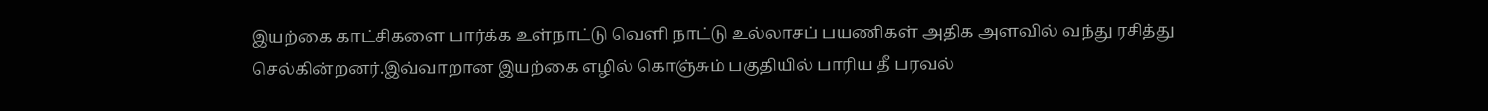இயற்கை காட்சிகளை பார்க்க உள்நாட்டு வெளி நாட்டு உல்லாசப் பயணிகள் அதிக அளவில் வந்து ரசித்து செல்கின்றனர்.இவ்வாறான இயற்கை எழில் கொஞ்சும் பகுதியில் பாரிய தீ பரவல்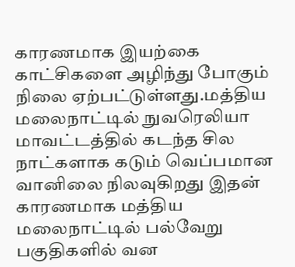காரணமாக இயற்கை காட்சிகளை அழிந்து போகும் நிலை ஏற்பட்டுள்ளது.மத்திய மலைநாட்டில் நுவரெலியா மாவட்டத்தில் கடந்த சில நாட்களாக கடும் வெப்பமான வானிலை நிலவுகிறது இதன் காரணமாக மத்திய மலைநாட்டில் பல்வேறு பகுதிகளில் வன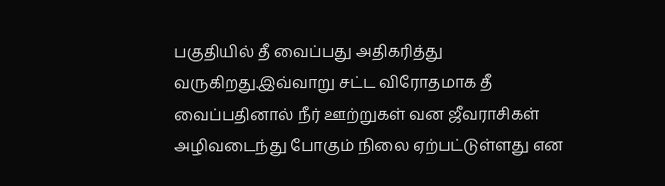பகுதியில் தீ வைப்பது அதிகரித்து வருகிறது.இவ்வாறு சட்ட விரோதமாக தீ வைப்பதினால் நீர் ஊற்றுகள் வன ஜீவராசிகள் அழிவடைந்து போகும் நிலை ஏற்பட்டுள்ளது என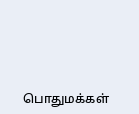பொதுமக்கள்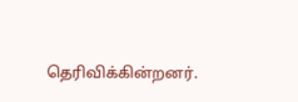தெரிவிக்கின்றனர்.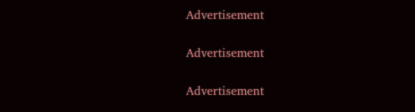Advertisement

Advertisement

Advertisement